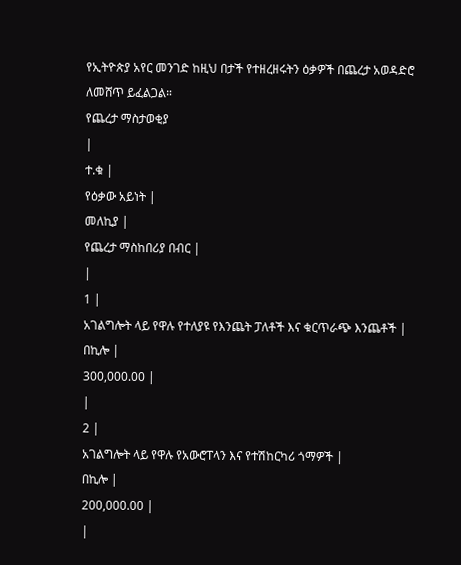የኢትዮጵያ አየር መንገድ ከዚህ በታች የተዘረዘሩትን ዕቃዎች በጨረታ አወዳድሮ ለመሸጥ ይፈልጋል።
የጨረታ ማስታወቂያ
|
ተ.ቁ |
የዕቃው አይነት |
መለኪያ |
የጨረታ ማስከበሪያ በብር |
|
1 |
አገልግሎት ላይ የዋሉ የተለያዩ የእንጨት ፓለቶች እና ቁርጥራጭ እንጨቶች |
በኪሎ |
300,000.00 |
|
2 |
አገልግሎት ላይ የዋሉ የአውሮፐላን እና የተሽከርካሪ ጎማዎች |
በኪሎ |
200,000.00 |
|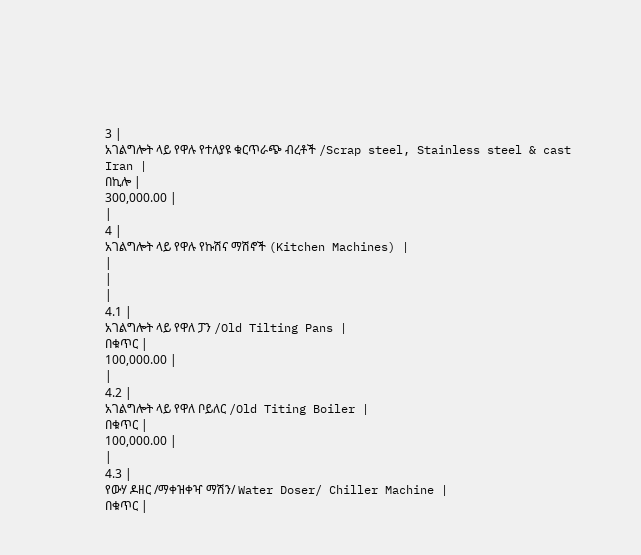3 |
አገልግሎት ላይ የዋሉ የተለያዩ ቁርጥራጭ ብረቶች /Scrap steel, Stainless steel & cast Iran |
በኪሎ |
300,000.00 |
|
4 |
አገልግሎት ላይ የዋሉ የኩሽና ማሽኖች (Kitchen Machines) |
|
|
|
4.1 |
አገልግሎት ላይ የዋለ ፓን /Old Tilting Pans |
በቁጥር |
100,000.00 |
|
4.2 |
አገልግሎት ላይ የዋለ ቦይለር /Old Titing Boiler |
በቁጥር |
100,000.00 |
|
4.3 |
የውሃ ዶዘር /ማቀዝቀዣ ማሽን/ Water Doser/ Chiller Machine |
በቁጥር |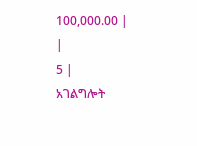100,000.00 |
|
5 |
አገልግሎት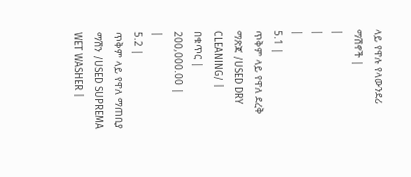ላይ የዋሉ የላውንደሪ ማሽኖች |
|
|
|
5.1 |
ጥቅም ላይ የዋለ ደረቅ ማጽጃ /USED DRY CLEANING/ |
በቁጥር |
200,000.00 |
|
5.2 |
ጥቅም ላይ የዋለ ማጠቢያ ማሽን /USED SUPREMA WET WASHER |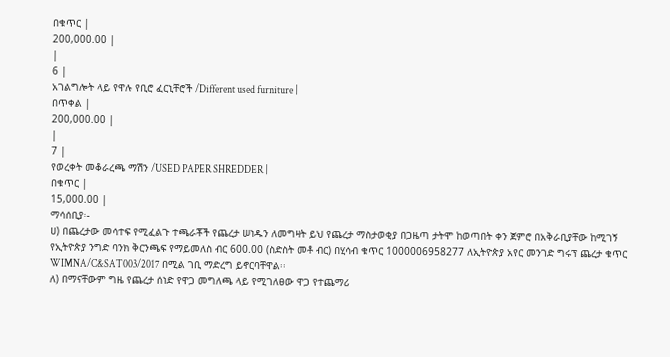በቁጥር |
200,000.00 |
|
6 |
አገልግሎት ላይ የዋሉ የቢሮ ፈርኒቸሮች /Different used furniture |
በጥቀል |
200,000.00 |
|
7 |
የወረቀት መቆራረጫ ማሽን /USED PAPER SHREDDER |
በቁጥር |
15,000.00 |
ማሳሰቢያ፡-
ሀ) በጨረታው መሳተፍ የሚፈልጉ ተጫራቾች የጨረታ ሠነዱን ለመግዛት ይህ የጨረታ ማስታወቂያ በጋዜጣ ታትሞ ከወጣበት ቀን ጀምሮ በአቅራቢያቸው ከሚገኝ የኢትዮጵያ ንግድ ባንክ ቅርንጫፍ የማይመለስ ብር 600.00 (ስድስት መቶ ብር) በሂሳብ ቁጥር 1000006958277 ለኢትዮጵያ አየር መንገድ ግሩፕ ጨረታ ቁጥር WIMNA/C&SAT003/2017 በሚል ገቢ ማድረግ ይኖርባቸዋል፡፡
ለ) በማናቸውም ግዜ የጨረታ ሰነድ የዋጋ መግለጫ ላይ የሚገለፀው ዋጋ የተጨማሪ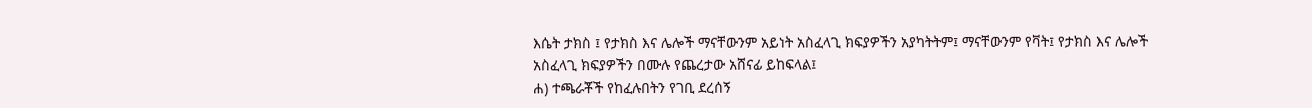እሴት ታክስ ፤ የታክስ እና ሌሎች ማናቸውንም አይነት አስፈላጊ ክፍያዎችን አያካትትም፤ ማናቸውንም የቫት፤ የታክስ እና ሌሎች አስፈላጊ ክፍያዎችን በሙሉ የጨረታው አሸናፊ ይከፍላል፤
ሐ) ተጫራቾች የከፈሉበትን የገቢ ደረሰኝ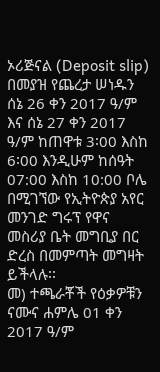ኦሪጅናል (Deposit slip) በመያዝ የጨረታ ሠነዱን ሰኔ 26 ቀን 2017 ዓ/ም እና ሰኔ 27 ቀን 2017 ዓ/ም ከጠዋቱ 3፡00 እስከ 6፡00 እንዲሁም ከሰዓት 07:00 እስከ 10:00 ቦሌ በሚገኘው የኢትዮጵያ አየር መንገድ ግሩፕ የዋና መስሪያ ቤት መግቢያ በር ድረስ በመምጣት መግዛት ይችላሉ፡፡
መ) ተጫራቾች የዕቃዎቹን ናሙና ሐምሌ 01 ቀን 2017 ዓ/ም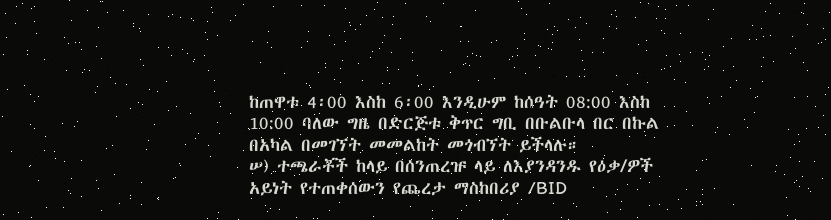ከጠዋቱ 4፡00 እስከ 6፡00 እንዲሁም ከሰዓት 08:00 እስከ 10:00 ባለው ግዜ በድርጅቱ ቅጥር ግቢ በቡልቡላ በር በኩል በአካል በመገኘት መመልከት መጎብኘት ይችላሉ።
ሠ) ተጫራቾች ከላይ በሰንጠረዡ ላይ ለእያንዳንዱ የዕቃ/ዎች አይነት የተጠቀሰውን የጨረታ ማስከበሪያ /BID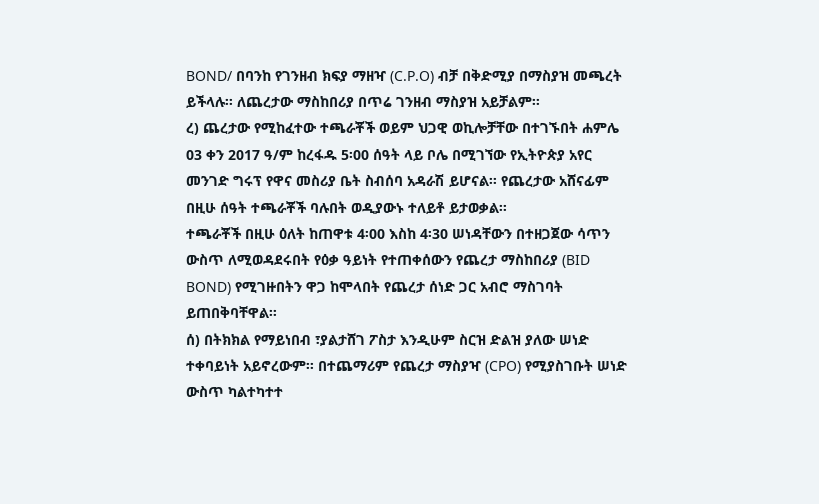BOND/ በባንከ የገንዘብ ክፍያ ማዘዣ (C.P.O) ብቻ በቅድሚያ በማስያዝ መጫረት ይችላሉ፡፡ ለጨረታው ማስከበሪያ በጥሬ ገንዘብ ማስያዝ አይቻልም፡፡
ረ) ጨረታው የሚከፈተው ተጫራቾች ወይም ህጋዊ ወኪሎቻቸው በተገኙበት ሐምሌ 03 ቀን 2017 ዓ/ም ከረፋዱ 5፡00 ሰዓት ላይ ቦሌ በሚገኘው የኢትዮጵያ አየር መንገድ ግሩፕ የዋና መስሪያ ቤት ስብሰባ አዳራሽ ይሆናል፡፡ የጨረታው አሸናፊም በዚሁ ሰዓት ተጫራቾች ባሉበት ወዲያውኑ ተለይቶ ይታወቃል፡፡
ተጫራቾች በዚሁ ዕለት ከጠዋቱ 4፡00 እስከ 4፡30 ሠነዳቸውን በተዘጋጀው ሳጥን ውስጥ ለሚወዳደሩበት የዕቃ ዓይነት የተጠቀሰውን የጨረታ ማስከበሪያ (BID BOND) የሚገዙበትን ዋጋ ከሞላበት የጨረታ ሰነድ ጋር አብሮ ማስገባት ይጠበቅባቸዋል፡፡
ሰ) በትክክል የማይነበብ ፣ያልታሸገ ፖስታ እንዲሁም ስርዝ ድልዝ ያለው ሠነድ ተቀባይነት አይኖረውም፡፡ በተጨማሪም የጨረታ ማስያዣ (CPO) የሚያስገቡት ሠነድ ውስጥ ካልተካተተ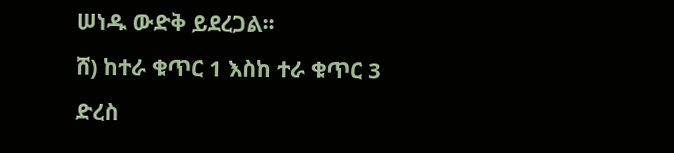ሠነዱ ውድቅ ይደረጋል፡፡
ሸ) ከተራ ቁጥር 1 እስከ ተራ ቁጥር 3 ድረስ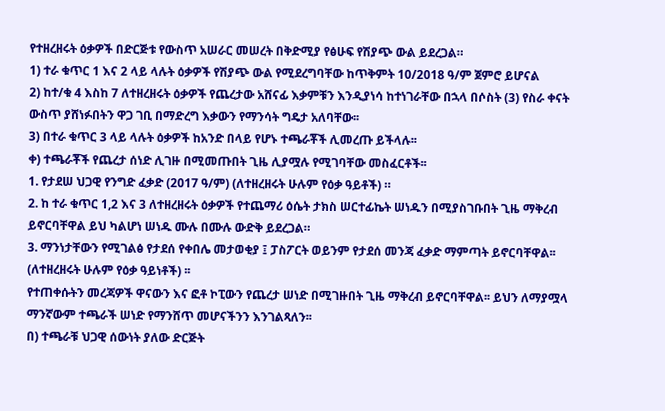የተዘረዘሩት ዕቃዎች በድርጅቱ የውስጥ አሠራር መሠረት በቅድሚያ የፅሁፍ የሽያጭ ውል ይደረጋል።
1) ተራ ቁጥር 1 እና 2 ላይ ላሉት ዕቃዎች የሽያጭ ውል የሚደረግባቸው ከጥቅምት 10/2018 ዓ/ም ጀምሮ ይሆናል
2) ከተ/ቁ 4 እስከ 7 ለተዘረዘሩት ዕቃዎች የጨረታው አሸናፊ እቃምቹን እንዲያነሳ ከተነገራቸው በኋላ በሶስት (3) የስራ ቀናት ውስጥ ያሸነፉበትን ዋጋ ገቢ በማድረግ እቃውን የማንሳት ግዴታ አለባቸው፡፡
3) በተራ ቁጥር 3 ላይ ላሉት ዕቃዎች ከአንድ በላይ የሆኑ ተጫራቾች ሊመረጡ ይችላሉ፡፡
ቀ) ተጫራቾች የጨረታ ሰነድ ሊገዙ በሚመጡበት ጊዜ ሊያሟሉ የሚገባቸው መስፈርቶች፡፡
1. የታደሠ ህጋዊ የንግድ ፈቃድ (2017 ዓ/ም) (ለተዘረዘሩት ሁሉም የዕቃ ዓይቶች) ።
2. ከ ተራ ቁጥር 1,2 እና 3 ለተዘረዘሩት ዕቃዎች የተጨማሪ ዕሴት ታክስ ሠርተፊኬት ሠነዱን በሚያስገቡበት ጊዜ ማቅረብ ይኖርባቸዋል ይህ ካልሆነ ሠነዱ ሙሉ በሙሉ ውድቅ ይደረጋል።
3. ማንነታቸውን የሚገልፅ የታደሰ የቀበሌ መታወቂያ ፤ ፓስፖርት ወይንም የታደሰ መንጃ ፈቃድ ማምጣት ይኖርባቸዋል፡፡ (ለተዘረዘሩት ሁሉም የዕቃ ዓይነቶች) ፡፡
የተጠቀሱትን መረጃዎች ዋናውን እና ፎቶ ኮፒውን የጨረታ ሠነድ በሚገዙበት ጊዜ ማቅረብ ይኖርባቸዋል፡፡ ይህን ለማያሟላ ማንኛውም ተጫራች ሠነድ የማንሸጥ መሆናችንን እንገልጻለን፡፡
በ) ተጫራቹ ህጋዊ ሰውነት ያለው ድርጅት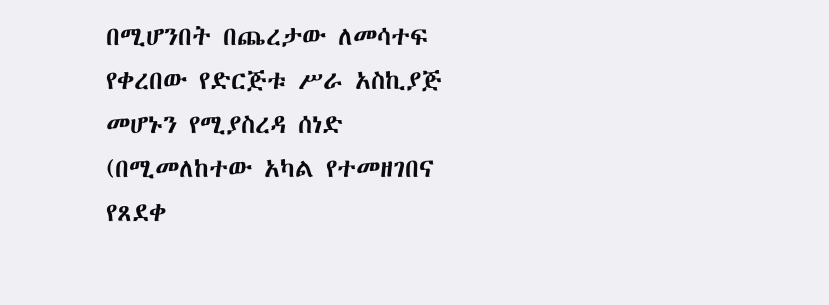በሚሆንበት በጨረታው ለመሳተፍ የቀረበው የድርጅቱ ሥራ አስኪያጅ መሆኑን የሚያስረዳ ሰነድ (በሚመለከተው አካል የተመዘገበና የጸደቀ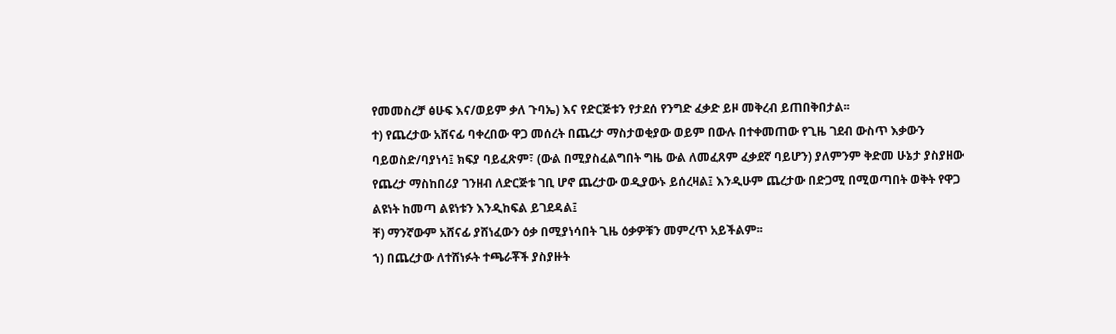የመመስረቻ ፅሁፍ እና/ወይም ቃለ ጉባኤ) እና የድርጅቱን የታደሰ የንግድ ፈቃድ ይዞ መቅረብ ይጠበቅበታል፡፡
ተ) የጨረታው አሸናፊ ባቀረበው ዋጋ መሰረት በጨረታ ማስታወቂያው ወይም በውሉ በተቀመጠው የጊዜ ገደብ ውስጥ እቃውን ባይወስድ/ባያነሳ፤ ክፍያ ባይፈጽም፣ (ውል በሚያስፈልግበት ግዜ ውል ለመፈጸም ፈቃደኛ ባይሆን) ያለምንም ቅድመ ሁኔታ ያስያዘው የጨረታ ማስከበሪያ ገንዘብ ለድርጅቱ ገቢ ሆኖ ጨረታው ወዲያውኑ ይሰረዛል፤ እንዲሁም ጨረታው በድጋሚ በሚወጣበት ወቅት የዋጋ ልዩነት ከመጣ ልዩነቱን እንዲከፍል ይገደዳል፤
ቸ) ማንኛውም አሸናፊ ያሸነፈውን ዕቃ በሚያነሳበት ጊዜ ዕቃዎቹን መምረጥ አይችልም፡፡
ኀ) በጨረታው ለተሸነፉት ተጫራቾች ያስያዙት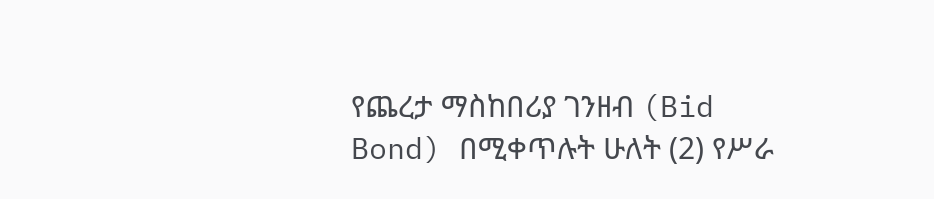የጨረታ ማስከበሪያ ገንዘብ (Bid Bond) በሚቀጥሉት ሁለት (2) የሥራ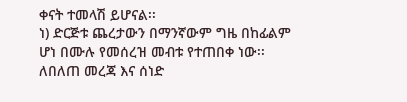ቀናት ተመላሽ ይሆናል፡፡
ነ) ድርጅቱ ጨረታውን በማንኛውም ግዜ በከፊልም ሆነ በሙሉ የመሰረዝ መብቱ የተጠበቀ ነው፡፡
ለበለጠ መረጃ እና ሰነድ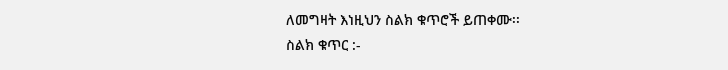ለመግዛት እነዚህን ስልክ ቁጥሮች ይጠቀሙ፡፡
ስልክ ቁጥር :-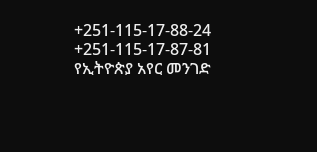+251-115-17-88-24 +251-115-17-87-81
የኢትዮጵያ አየር መንገድ